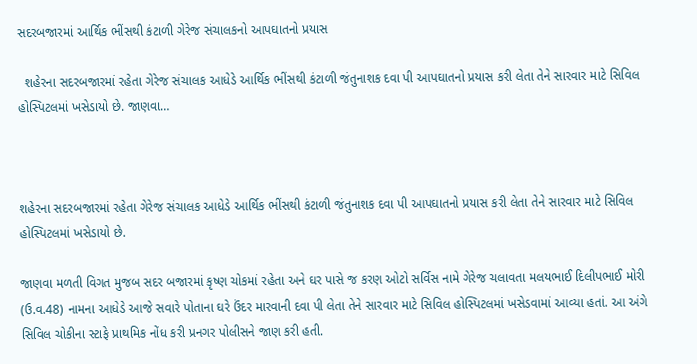સદરબજારમાં આર્થિક ભીંસથી કંટાળી ગેરેજ સંચાલકનો આપઘાતનો પ્રયાસ

  શહેરના સદરબજારમાં રહેતા ગેરેજ સંચાલક આધેડે આર્થિક ભીંસથી કંટાળી જંતુનાશક દવા પી આપઘાતનો પ્રયાસ કરી લેતા તેને સારવાર માટે સિવિલ હોસ્પિટલમાં ખસેડાયો છે. જાણવા…



શહેરના સદરબજારમાં રહેતા ગેરેજ સંચાલક આધેડે આર્થિક ભીંસથી કંટાળી જંતુનાશક દવા પી આપઘાતનો પ્રયાસ કરી લેતા તેને સારવાર માટે સિવિલ હોસ્પિટલમાં ખસેડાયો છે.

જાણવા મળતી વિગત મુજબ સદર બજારમાં કૃષ્ણ ચોકમાં રહેતા અને ઘર પાસે જ કરણ ઓટો સર્વિસ નામે ગેરેજ ચલાવતા મલયભાઈ દિલીપભાઈ મોરી (ઉ.વ.48) નામના આધેડે આજે સવારે પોતાના ઘરે ઉંદર મારવાની દવા પી લેતા તેને સારવાર માટે સિવિલ હોસ્પિટલમાં ખસેડવામાં આવ્યા હતાં. આ અંગે સિવિલ ચોકીના સ્ટાફે પ્રાથમિક નોંધ કરી પ્રનગર પોલીસને જાણ કરી હતી.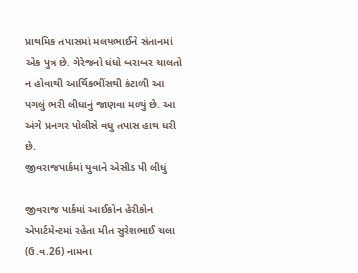પ્રાથમિક તપાસમાં મલયભાઈને સંતાનમાં એક પુત્ર છે. ગેરેજનો ધંધો બરાબર ચાલતો ન હોવાથી આર્થિકભીંસથી કંટાળી આ પગલું ભરી લીધાનું જાણવા મળ્યું છે. આ અંગે પ્રનગર પોલીસે વધુ તપાસ હાથ ધરી છે.
જીવરાજપાર્કમાં યુવાને એસીડ પી લીધું

જીવરાજ પાર્કમાં આઈકોન હેરીકોન એપાર્ટમેન્ટમાં રહેતા મીત સુરેશભાઈ ચલા (ઉ.વ.26) નામના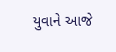યુવાને આજે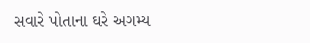સવારે પોતાના ઘરે અગમ્ય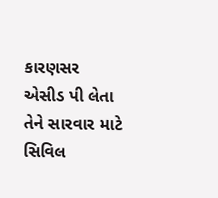કારણસર એસીડ પી લેતા તેને સારવાર માટે સિવિલ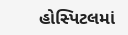હોસ્પિટલમાં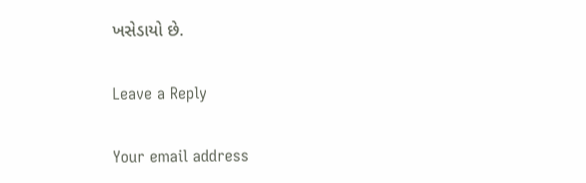ખસેડાયો છે.

Leave a Reply

Your email address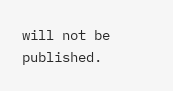will not be published.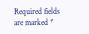Required fields are marked *